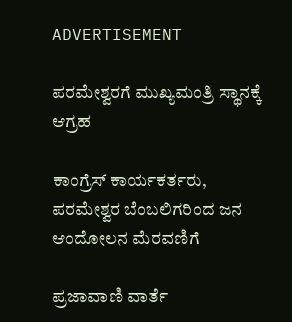ADVERTISEMENT

ಪರಮೇಶ್ವರಗೆ ಮುಖ್ಯಮಂತ್ರಿ ಸ್ಥಾನಕ್ಕೆ ಆಗ್ರಹ

ಕಾಂಗ್ರೆಸ್ ಕಾರ್ಯಕರ್ತರು, ಪರಮೇಶ್ವರ ಬೆಂಬಲಿಗರಿಂದ ಜನ ಆಂದೋಲನ ಮೆರವಣಿಗೆ

ಪ್ರಜಾವಾಣಿ ವಾರ್ತೆ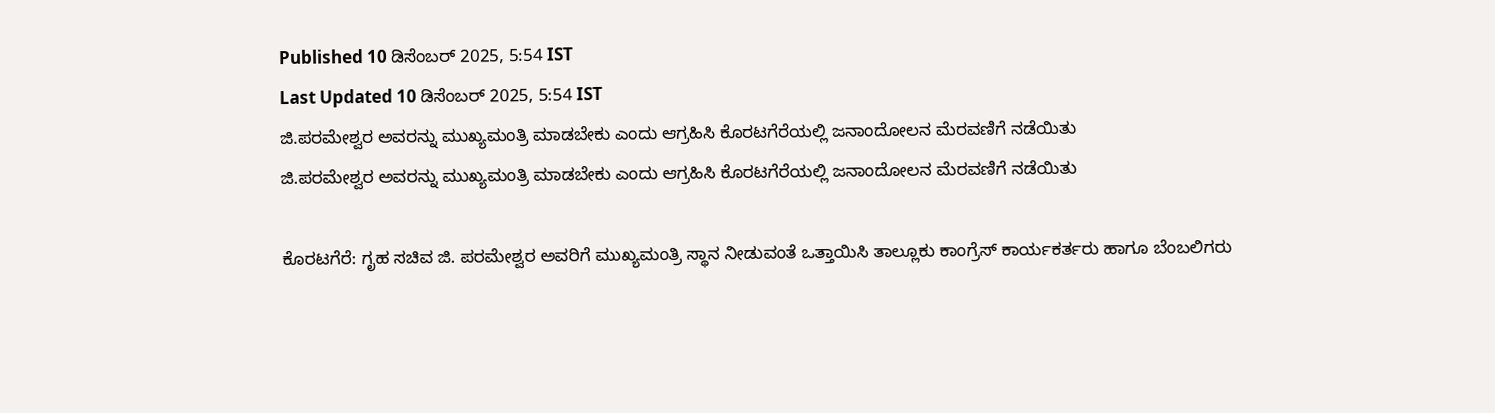Published 10 ಡಿಸೆಂಬರ್ 2025, 5:54 IST
Last Updated 10 ಡಿಸೆಂಬರ್ 2025, 5:54 IST
ಜಿ.ಪರಮೇಶ್ವರ ಅವರನ್ನು ಮುಖ್ಯಮಂತ್ರಿ ಮಾಡಬೇಕು ಎಂದು ಆಗ್ರಹಿಸಿ ಕೊರಟಗೆರೆಯಲ್ಲಿ ಜನಾಂದೋಲನ ಮೆರವಣಿಗೆ ನಡೆಯಿತು
ಜಿ.ಪರಮೇಶ್ವರ ಅವರನ್ನು ಮುಖ್ಯಮಂತ್ರಿ ಮಾಡಬೇಕು ಎಂದು ಆಗ್ರಹಿಸಿ ಕೊರಟಗೆರೆಯಲ್ಲಿ ಜನಾಂದೋಲನ ಮೆರವಣಿಗೆ ನಡೆಯಿತು

ಕೊರಟಗೆರೆ: ಗೃಹ ಸಚಿವ ಜಿ. ಪರಮೇಶ್ವರ ಅವರಿಗೆ ಮುಖ್ಯಮಂತ್ರಿ ಸ್ಥಾನ ನೀಡುವಂತೆ ಒತ್ತಾಯಿಸಿ ತಾಲ್ಲೂಕು ಕಾಂಗ್ರೆಸ್ ಕಾರ್ಯಕರ್ತರು ಹಾಗೂ ಬೆಂಬಲಿಗರು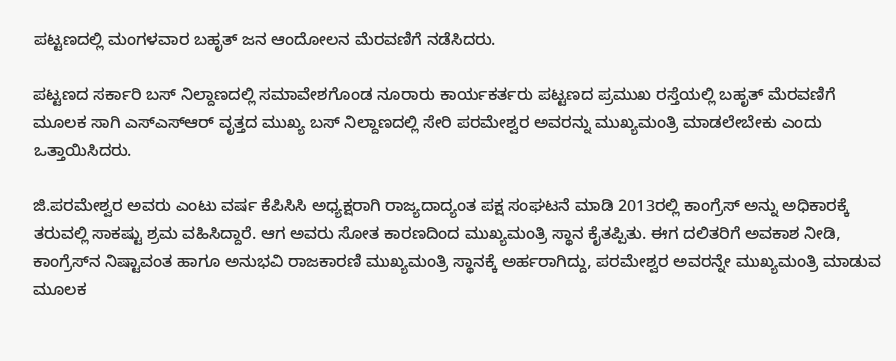ಪಟ್ಟಣದಲ್ಲಿ ಮಂಗಳವಾರ ಬಹೃತ್ ಜನ ಆಂದೋಲನ ಮೆರವಣಿಗೆ ನಡೆಸಿದರು.

ಪಟ್ಟಣದ ಸರ್ಕಾರಿ ಬಸ್ ನಿಲ್ದಾಣದಲ್ಲಿ ಸಮಾವೇಶಗೊಂಡ ನೂರಾರು ಕಾರ್ಯಕರ್ತರು ಪಟ್ಟಣದ ಪ್ರಮುಖ ರಸ್ತೆಯಲ್ಲಿ ಬಹೃತ್ ಮೆರವಣಿಗೆ ಮೂಲಕ ಸಾಗಿ ಎಸ್ಎಸ್ಆರ್ ವೃತ್ತದ ಮುಖ್ಯ ಬಸ್ ನಿಲ್ದಾಣದಲ್ಲಿ ಸೇರಿ ಪರಮೇಶ್ವರ ಅವರನ್ನು ಮುಖ್ಯಮಂತ್ರಿ ಮಾಡಲೇಬೇಕು ಎಂದು ಒತ್ತಾಯಿಸಿದರು.

ಜಿ.ಪರಮೇಶ್ವರ ಅವರು ಎಂಟು ವರ್ಷ ಕೆಪಿಸಿಸಿ ಅಧ್ಯಕ್ಷರಾಗಿ ರಾಜ್ಯದಾದ್ಯಂತ ಪಕ್ಷ ಸಂಘಟನೆ ಮಾಡಿ 2013ರಲ್ಲಿ ಕಾಂಗ್ರೆಸ್‌ ಅನ್ನು ಅಧಿಕಾರಕ್ಕೆ ತರುವಲ್ಲಿ ಸಾಕಷ್ಟು ಶ್ರಮ ವಹಿಸಿದ್ದಾರೆ. ಆಗ ಅವರು ಸೋತ ಕಾರಣದಿಂದ ಮುಖ್ಯಮಂತ್ರಿ ಸ್ಥಾನ ಕೈತಪ್ಪಿತು. ಈಗ ದಲಿತರಿಗೆ ಅವಕಾಶ ನೀಡಿ, ಕಾಂಗ್ರೆಸ್‌ನ ನಿಷ್ಟಾವಂತ ಹಾಗೂ ಅನುಭವಿ ರಾಜಕಾರಣಿ ಮುಖ್ಯಮಂತ್ರಿ ಸ್ಥಾನಕ್ಕೆ ಅರ್ಹರಾಗಿದ್ದು, ಪರಮೇಶ್ವರ ಅವರನ್ನೇ ಮುಖ್ಯಮಂತ್ರಿ ಮಾಡುವ ಮೂಲಕ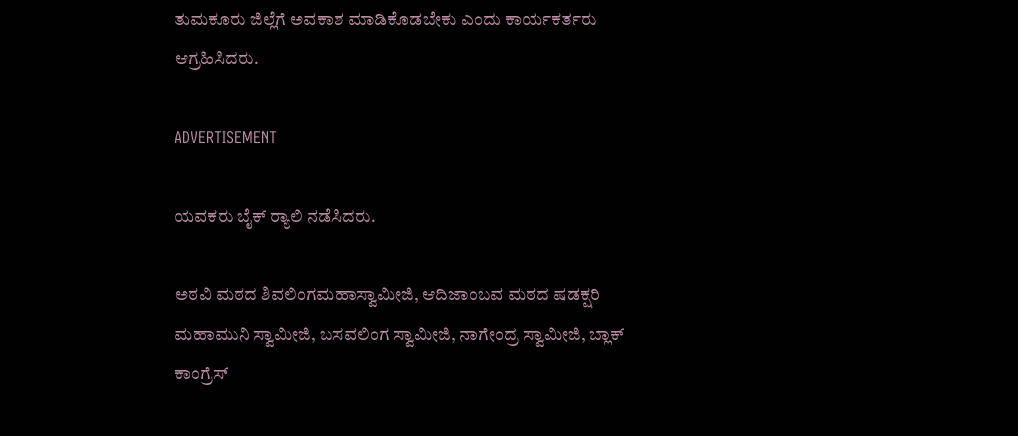ತುಮಕೂರು ಜಿಲ್ಲೆಗೆ ಅವಕಾಶ ಮಾಡಿಕೊಡಬೇಕು ಎಂದು ಕಾರ್ಯಕರ್ತರು ಆಗ್ರಹಿಸಿದರು.

ADVERTISEMENT

ಯವಕರು ಬೈಕ್ ರ‍್ಯಾಲಿ ನಡೆಸಿದರು.

ಅಠವಿ ಮಠದ ಶಿವಲಿಂಗಮಹಾಸ್ವಾಮೀಜಿ, ಆದಿಜಾಂಬವ ಮಠದ ಷಡಕ್ಷರಿ ಮಹಾಮುನಿ ಸ್ವಾಮೀಜಿ, ಬಸವಲಿಂಗ ಸ್ವಾಮೀಜಿ, ನಾಗೇಂದ್ರ ಸ್ವಾಮೀಜಿ, ಬ್ಲಾಕ್ ಕಾಂಗ್ರೆಸ್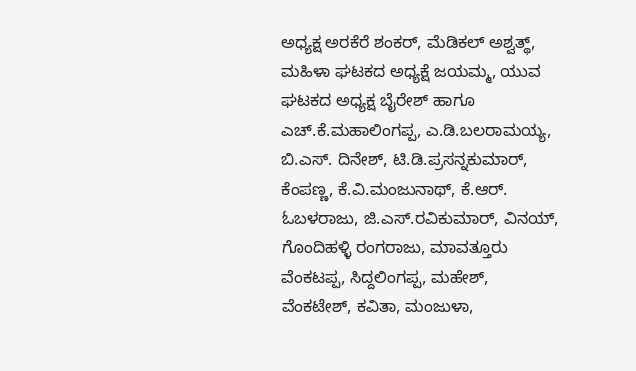ಅಧ್ಯಕ್ಷ ಅರಕೆರೆ ಶಂಕರ್, ಮೆಡಿಕಲ್ ಅಶ್ವತ್ಥ್, ಮಹಿಳಾ ಘಟಕದ ಅಧ್ಯಕ್ಷೆ ಜಯಮ್ಮ, ಯುವ ಘಟಕದ ಅಧ್ಯಕ್ಷ ಬೈರೇಶ್ ಹಾಗೂ ಎಚ್.ಕೆ.ಮಹಾಲಿಂಗಪ್ಪ, ಎ.ಡಿ.ಬಲರಾಮಯ್ಯ, ಬಿ.ಎಸ್. ದಿನೇಶ್, ಟಿ.ಡಿ.ಪ್ರಸನ್ನಕುಮಾರ್, ಕೆಂಪಣ್ಣ, ಕೆ.ವಿ.ಮಂಜುನಾಥ್, ಕೆ.ಆರ್. ಓಬಳರಾಜು, ಜಿ.ಎಸ್.ರವಿಕುಮಾರ್, ವಿನಯ್, ಗೊಂದಿಹಳ್ಳಿ ರಂಗರಾಜು, ಮಾವತ್ತೂರು ವೆಂಕಟಪ್ಪ, ಸಿದ್ದಲಿಂಗಪ್ಪ, ಮಹೇಶ್, ವೆಂಕಟೇಶ್, ಕವಿತಾ, ಮಂಜುಳಾ,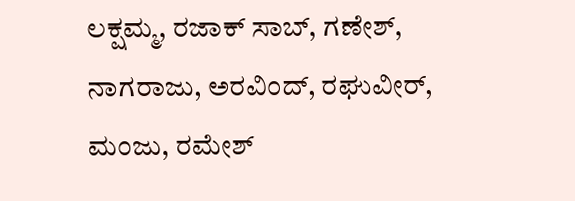ಲಕ್ಷಮ್ಮ, ರಜಾಕ್ ಸಾಬ್, ಗಣೇಶ್, ನಾಗರಾಜು, ಅರವಿಂದ್, ರಘುವೀರ್, ಮಂಜು, ರಮೇಶ್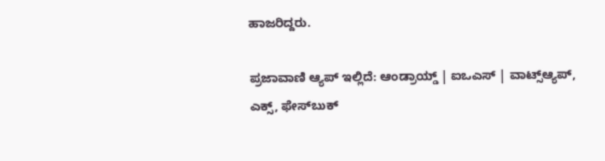ಹಾಜರಿದ್ದರು.

ಪ್ರಜಾವಾಣಿ ಆ್ಯಪ್ ಇಲ್ಲಿದೆ: ಆಂಡ್ರಾಯ್ಡ್ | ಐಒಎಸ್ | ವಾಟ್ಸ್ಆ್ಯಪ್, ಎಕ್ಸ್, ಫೇಸ್‌ಬುಕ್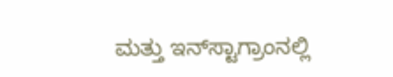ಮತ್ತು ಇನ್‌ಸ್ಟಾಗ್ರಾಂನಲ್ಲಿ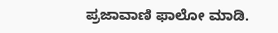ಪ್ರಜಾವಾಣಿ ಫಾಲೋ ಮಾಡಿ.